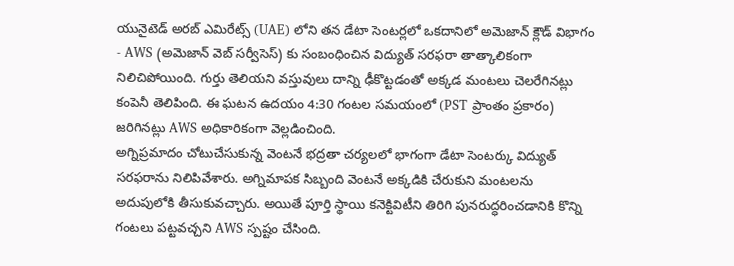యునైటెడ్ అరబ్ ఎమిరేట్స్ (UAE) లోని తన డేటా సెంటర్లలో ఒకదానిలో అమెజాన్ క్లౌడ్ విభాగం - AWS (అమెజాన్ వెబ్ సర్వీసెస్) కు సంబంధించిన విద్యుత్ సరఫరా తాత్కాలికంగా నిలిచిపోయింది. గుర్తు తెలియని వస్తువులు దాన్ని ఢీకొట్టడంతో అక్కడ మంటలు చెలరేగినట్లు కంపెనీ తెలిపింది. ఈ ఘటన ఉదయం 4:30 గంటల సమయంలో (PST ప్రాంతం ప్రకారం) జరిగినట్లు AWS అధికారికంగా వెల్లడించింది.
అగ్నిప్రమాదం చోటుచేసుకున్న వెంటనే భద్రతా చర్యలలో భాగంగా డేటా సెంటర్కు విద్యుత్ సరఫరాను నిలిపివేశారు. అగ్నిమాపక సిబ్బంది వెంటనే అక్కడికి చేరుకుని మంటలను అదుపులోకి తీసుకువచ్చారు. అయితే పూర్తి స్థాయి కనెక్టివిటీని తిరిగి పునరుద్ధరించడానికి కొన్ని గంటలు పట్టవచ్చని AWS స్పష్టం చేసింది.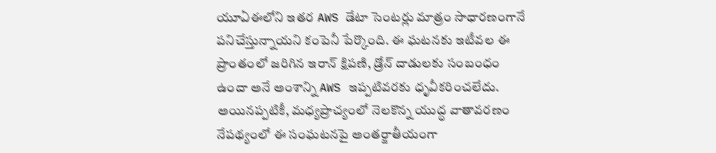యూఏఈలోని ఇతర AWS డేటా సెంటర్లు మాత్రం సాధారణంగానే పనిచేస్తున్నాయని కంపెనీ పేర్కొంది. ఈ ఘటనకు ఇటీవల ఈ ప్రాంతంలో జరిగిన ఇరాన్ క్షిపణి, డ్రోన్ దాడులకు సంబంధం ఉందా అనే అంశాన్ని AWS ఇప్పటివరకు ధృవీకరించలేదు. అయినప్పటికీ, మధ్యప్రాచ్యంలో నెలకొన్న యుద్ధ వాతావరణం నేపథ్యంలో ఈ సంఘటనపై అంతర్జాతీయంగా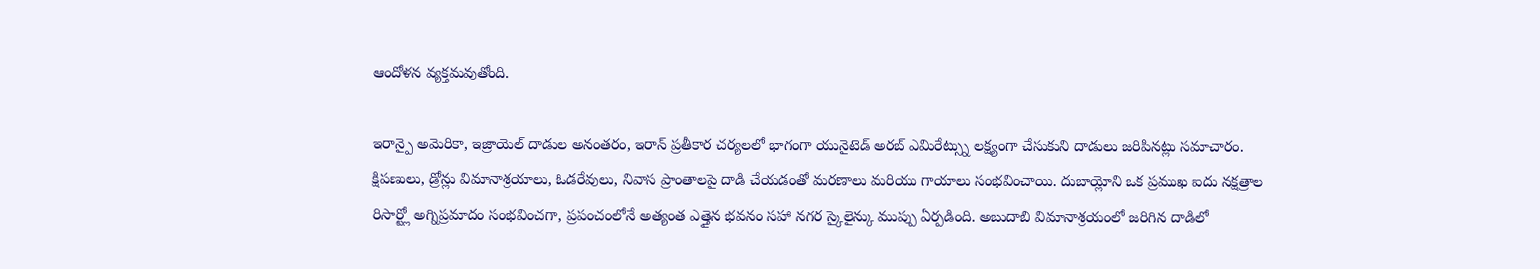ఆందోళన వ్యక్తమవుతోంది.

ఇరాన్పై అమెరికా, ఇజ్రాయెల్ దాడుల అనంతరం, ఇరాన్ ప్రతీకార చర్యలలో భాగంగా యునైటెడ్ అరబ్ ఎమిరేట్స్ను లక్ష్యంగా చేసుకుని దాడులు జరిపినట్లు సమాచారం. క్షిపణులు, డ్రోన్లు విమానాశ్రయాలు, ఓడరేవులు, నివాస ప్రాంతాలపై దాడి చేయడంతో మరణాలు మరియు గాయాలు సంభవించాయి. దుబాయ్లోని ఒక ప్రముఖ ఐదు నక్షత్రాల రిసార్ట్లో అగ్నిప్రమాదం సంభవించగా, ప్రపంచంలోనే అత్యంత ఎత్తైన భవనం సహా నగర స్కైలైన్కు ముప్పు ఏర్పడింది. అబుదాబి విమానాశ్రయంలో జరిగిన దాడిలో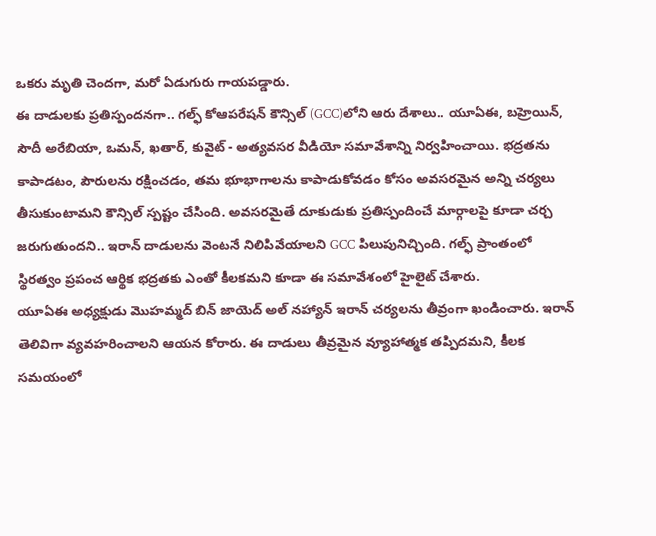ఒకరు మృతి చెందగా, మరో ఏడుగురు గాయపడ్డారు.
ఈ దాడులకు ప్రతిస్పందనగా.. గల్ఫ్ కోఆపరేషన్ కౌన్సిల్ (GCC)లోని ఆరు దేశాలు.. యూఏఈ, బహ్రెయిన్, సౌదీ అరేబియా, ఒమన్, ఖతార్, కువైట్ - అత్యవసర వీడియో సమావేశాన్ని నిర్వహించాయి. భద్రతను కాపాడటం, పౌరులను రక్షించడం, తమ భూభాగాలను కాపాడుకోవడం కోసం అవసరమైన అన్ని చర్యలు తీసుకుంటామని కౌన్సిల్ స్పష్టం చేసింది. అవసరమైతే దూకుడుకు ప్రతిస్పందించే మార్గాలపై కూడా చర్చ జరుగుతుందని.. ఇరాన్ దాడులను వెంటనే నిలిపివేయాలని GCC పిలుపునిచ్చింది. గల్ఫ్ ప్రాంతంలో స్థిరత్వం ప్రపంచ ఆర్థిక భద్రతకు ఎంతో కీలకమని కూడా ఈ సమావేశంలో హైలైట్ చేశారు.
యూఏఈ అధ్యక్షుడు మొహమ్మద్ బిన్ జాయెద్ అల్ నహ్యాన్ ఇరాన్ చర్యలను తీవ్రంగా ఖండించారు. ఇరాన్ తెలివిగా వ్యవహరించాలని ఆయన కోరారు. ఈ దాడులు తీవ్రమైన వ్యూహాత్మక తప్పిదమని, కీలక సమయంలో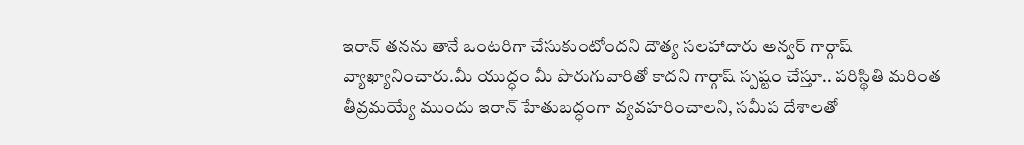ఇరాన్ తనను తానే ఒంటరిగా చేసుకుంటోందని దౌత్య సలహాదారు అన్వర్ గార్గాష్ వ్యాఖ్యానించారు.మీ యుద్ధం మీ పొరుగువారితో కాదని గార్గాష్ స్పష్టం చేస్తూ.. పరిస్థితి మరింత తీవ్రమయ్యే ముందు ఇరాన్ హేతుబద్ధంగా వ్యవహరించాలని, సమీప దేశాలతో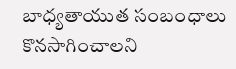బాధ్యతాయుత సంబంధాలు కొనసాగించాలని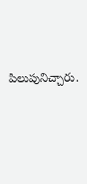పిలుపునిచ్చారు.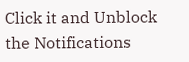Click it and Unblock the Notifications